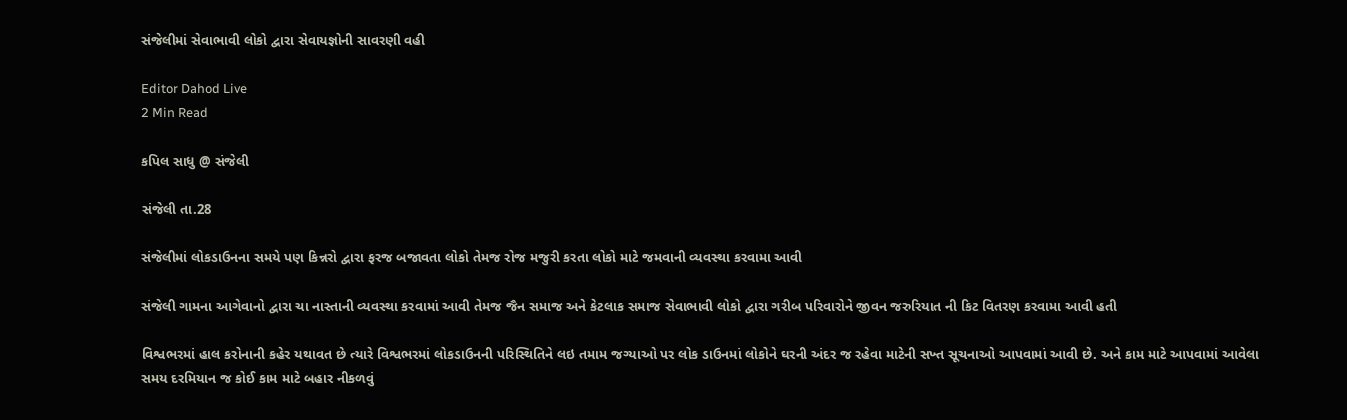સંજેલીમાં સેવાભાવી લોકો દ્વારા સેવાયજ્ઞોની સાવરણી વહી

Editor Dahod Live
2 Min Read

કપિલ સાધુ @ સંજેલી

સંજેલી તા.28

સંજેલીમાં લોકડાઉનના સમયે પણ કિન્નરો દ્વારા ફરજ બજાવતા લોકો તેમજ રોજ મજુરી કરતા લોકો માટે જમવાની વ્યવસ્થા કરવામા આવી

સંજેલી ગામના આગેવાનો દ્વારા ચા નાસ્તાની વ્યવસ્થા કરવામાં આવી તેમજ જૈન સમાજ અને કેટલાક સમાજ સેવાભાવી લોકો દ્વારા ગરીબ પરિવારોને જીવન જરુરિયાત ની કિટ વિતરણ કરવામા આવી હતી

વિશ્વભરમાં હાલ કરોનાની કહેર યથાવત છે ત્યારે વિશ્વભરમાં લોકડાઉનની પરિસ્થિતિને લઇ તમામ જગ્યાઓ પર લોક ડાઉનમાં લોકોને ઘરની અંદર જ રહેવા માટેની સખ્ત સૂચનાઓ આપવામાં આવી છે. અને કામ માટે આપવામાં આવેલા સમય દરમિયાન જ કોઈ કામ માટે બહાર નીકળવું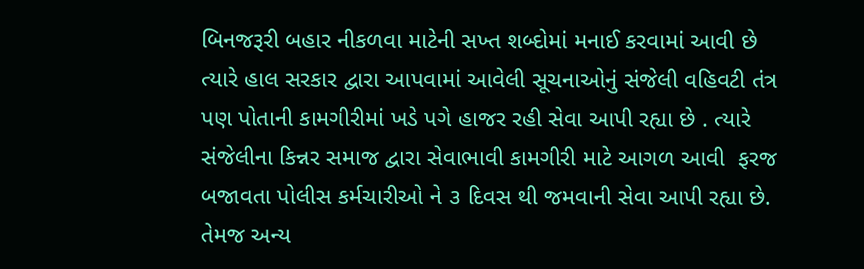બિનજરૂરી બહાર નીકળવા માટેની સખ્ત શબ્દોમાં મનાઈ કરવામાં આવી છે ત્યારે હાલ સરકાર દ્વારા આપવામાં આવેલી સૂચનાઓનું સંજેલી વહિવટી તંત્ર પણ પોતાની કામગીરીમાં ખડે પગે હાજર રહી સેવા આપી રહ્યા છે . ત્યારે સંજેલીના કિન્નર સમાજ દ્વારા સેવાભાવી કામગીરી માટે આગળ આવી  ફરજ બજાવતા પોલીસ કર્મચારીઓ ને ૩ દિવસ થી જમવાની સેવા આપી રહ્યા છે. તેમજ અન્ય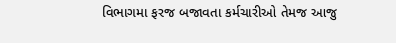વિભાગમા ફરજ બજાવતા કર્મચારીઓ તેમજ આજુ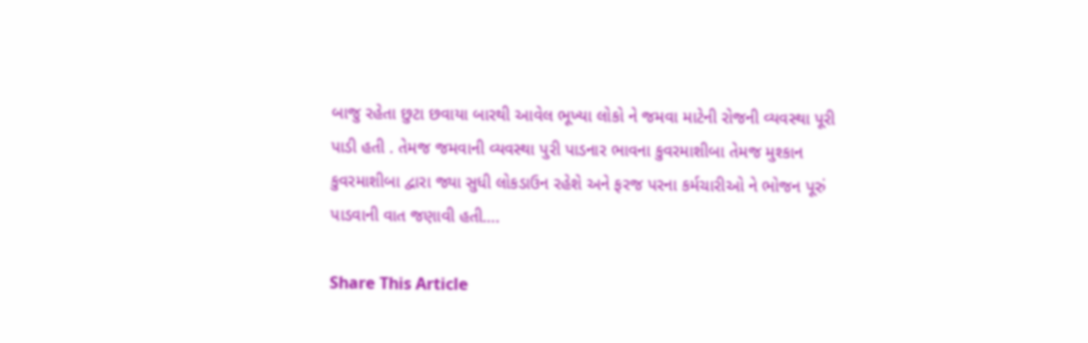બાજુ રહેતા છુટા છવાયા બારથી આવેલ ભૂખ્યા લોકો ને જમવા માટેની રોજની વ્યવસ્થા પૂરી પાડી હતી . તેમજ જમવાની વ્યવસ્થા પુરી પાડનાર ભાવના કુવરમાશીબા તેમજ મુશ્કાન કુવરમાશીબા દ્વારા જ્યા સુધી લોકડાઉન રહેશે અને ફરજ પરના કર્મચારીઓ ને ભોજન પૂરું પાડવાની વાત જણાવી હતી….

Share This Article